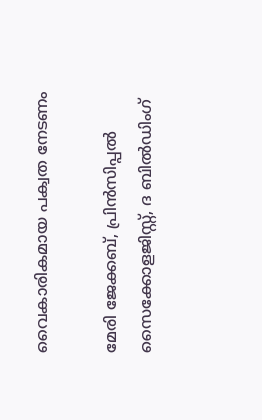വൈകാരികമായ പക്വത നേടണം

മേരി ജേക്കബ്, പ്രിൻസിപ്പൽ സൈക്കോളജിസ്റ്റ്, ദ ബിൽഡിംഗ്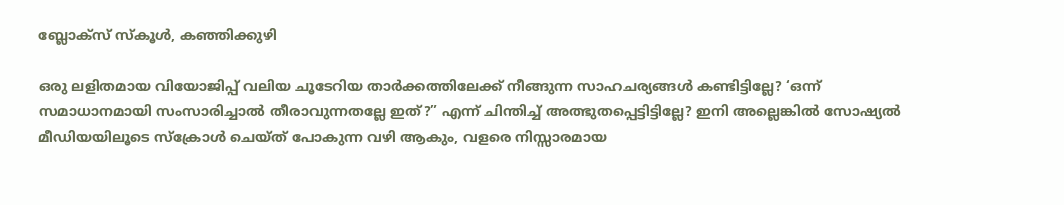ബ്ലോക്‌സ്‌ സ്‌കൂൾ, കഞ്ഞിക്കുഴി

ഒരു ലളിതമായ വിയോജിപ്പ് വലിയ ചൂടേറിയ താർക്കത്തിലേക്ക് നീങ്ങുന്ന സാഹചര്യങ്ങൾ കണ്ടിട്ടില്ലേ? ‘ഒന്ന് സമാധാനമായി സംസാരിച്ചാൽ തീരാവുന്നതല്ലേ ഇത്?” എന്ന് ചിന്തിച്ച് അത്ഭുതപ്പെട്ടിട്ടില്ലേ? ഇനി അല്ലെങ്കിൽ സോഷ്യൽ മീഡിയയിലൂടെ സ്ക്രോൾ ചെയ്‌ത്‌ പോകുന്ന വഴി ആകും, വളരെ നിസ്സാരമായ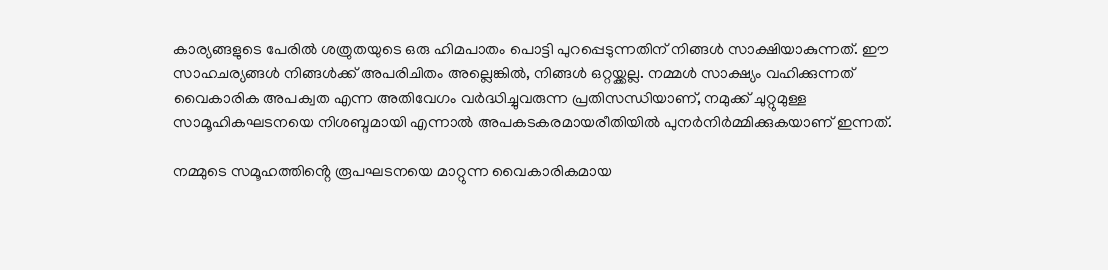കാര്യങ്ങളുടെ പേരിൽ ശത്രുതയുടെ ഒരു ഹിമപാതം പൊട്ടി പുറപ്പെടുന്നതിന് നിങ്ങൾ സാക്ഷിയാകുന്നത്. ഈ സാഹചര്യങ്ങൾ നിങ്ങൾക്ക് അപരിചിതം അല്ലെങ്കിൽ, നിങ്ങൾ ഒറ്റയ്ക്കല്ല. നമ്മൾ സാക്ഷ്യം വഹിക്കുന്നത് വൈകാരിക അപക്വത എന്ന അതിവേഗം വർദ്ധിച്ചുവരുന്ന പ്രതിസന്ധിയാണ്, നമുക്ക് ചുറ്റുമുള്ള സാമൂഹികഘടനയെ നിശബ്ദമായി എന്നാൽ അപകടകരമായരീതിയിൽ പുനർനിർമ്മിക്കുകയാണ് ഇന്നത്.

നമ്മുടെ സമൂഹത്തിൻ്റെ രൂപഘടനയെ മാറ്റുന്ന വൈകാരികമായ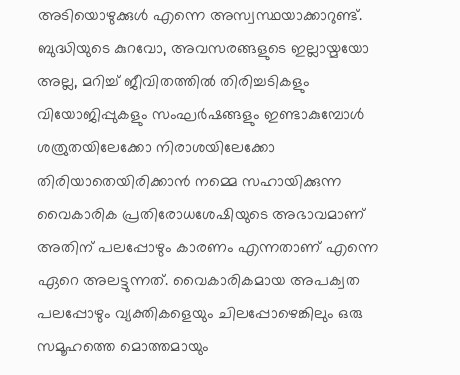അടിയൊഴുക്കുൾ എന്നെ അസ്വസ്ഥയാക്കാറുണ്ട്. ബുദ്ധിയുടെ കുറവോ, അവസരങ്ങളുടെ ഇല്ലായ്മ‌യോ അല്ല, മറിച്ച് ജീവിതത്തിൽ തിരിച്ചടികളും വിയോജിപ്പുകളും സംഘർഷങ്ങളും ഇണ്ടാകുമ്പോൾ ശത്രുതയിലേക്കോ നിരാശയിലേക്കോ തിരിയാതെയിരിക്കാൻ നമ്മെ സഹായിക്കുന്ന വൈകാരിക പ്രതിരോധശേഷിയുടെ അഭാവമാണ് അതിന് പലപ്പോഴും കാരണം എന്നതാണ് എന്നെ ഏറെ അലട്ടുന്നത്. വൈകാരികമായ അപക്വത പലപ്പോഴും വ്യക്തികളെയും ചിലപ്പോഴെങ്കിലും ഒരു സമൂഹത്തെ മൊത്തമായും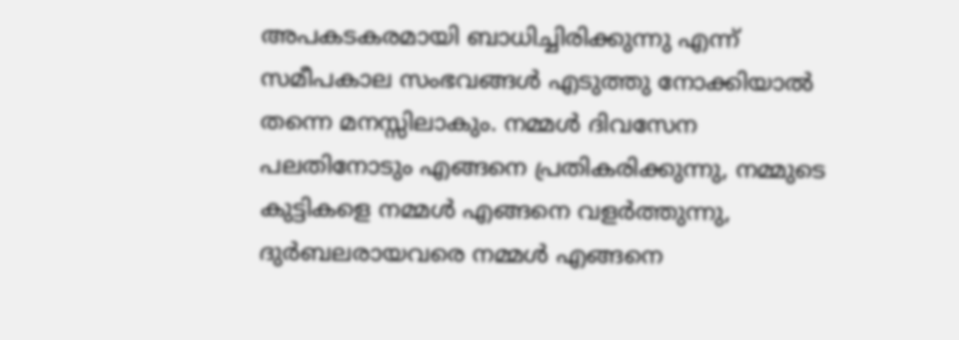അപകടകരമായി ബാധിച്ചിരിക്കുന്നു എന്ന് സമീപകാല സംഭവങ്ങൾ എടുത്തു നോക്കിയാൽ തന്നെ മനസ്സിലാകും. നമ്മൾ ദിവസേന പലതിനോടും എങ്ങനെ പ്രതികരിക്കുന്നു, നമ്മുടെ കുട്ടികളെ നമ്മൾ എങ്ങനെ വളർത്തുന്നു, ദുർബലരായവരെ നമ്മൾ എങ്ങനെ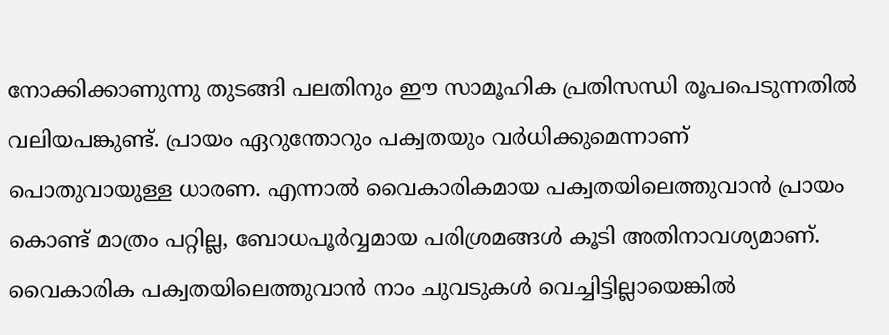നോക്കിക്കാണുന്നു തുടങ്ങി പലതിനും ഈ സാമൂഹിക പ്രതിസന്ധി രൂപപെടുന്നതിൽ വലിയപങ്കുണ്ട്. പ്രായം ഏറുന്തോറും പക്വതയും വർധിക്കുമെന്നാണ് പൊതുവായുള്ള ധാരണ. എന്നാൽ വൈകാരികമായ പക്വതയിലെത്തുവാൻ പ്രായം കൊണ്ട് മാത്രം പറ്റില്ല, ബോധപൂർവ്വമായ പരിശ്രമങ്ങൾ കൂടി അതിനാവശ്യമാണ്. വൈകാരിക പക്വതയിലെത്തുവാൻ നാം ചുവടുകൾ വെച്ചിട്ടില്ലായെങ്കിൽ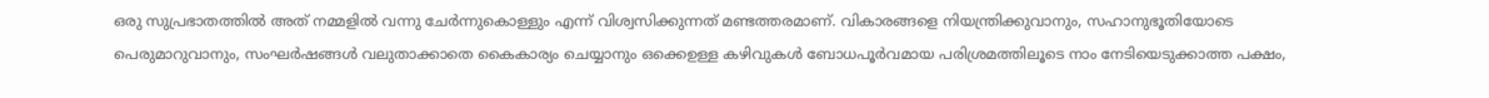ഒരു സുപ്രഭാതത്തിൽ അത് നമ്മളിൽ വന്നു ചേർന്നുകൊള്ളും എന്ന് വിശ്വസിക്കുന്നത് മണ്ടത്തരമാണ്. വികാരങ്ങളെ നിയന്ത്രിക്കുവാനും, സഹാനുഭൂതിയോടെ പെരുമാറുവാനും, സംഘർഷങ്ങൾ വലുതാക്കാതെ കൈകാര്യം ചെയ്യാനും ഒക്കെഉള്ള കഴിവുകൾ ബോധപൂർവമായ പരിശ്രമത്തിലൂടെ നാം നേടിയെടുക്കാത്ത പക്ഷം,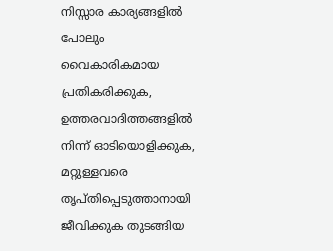നിസ്സാര കാര്യങ്ങളിൽ പോലും വൈകാരികമായ പ്രതികരിക്കുക, ഉത്തരവാദിത്തങ്ങളിൽ നിന്ന് ഓടിയൊളിക്കുക, മറ്റുള്ളവരെ തൃപ്‌തിപ്പെടുത്താനായി ജീവിക്കുക തുടങ്ങിയ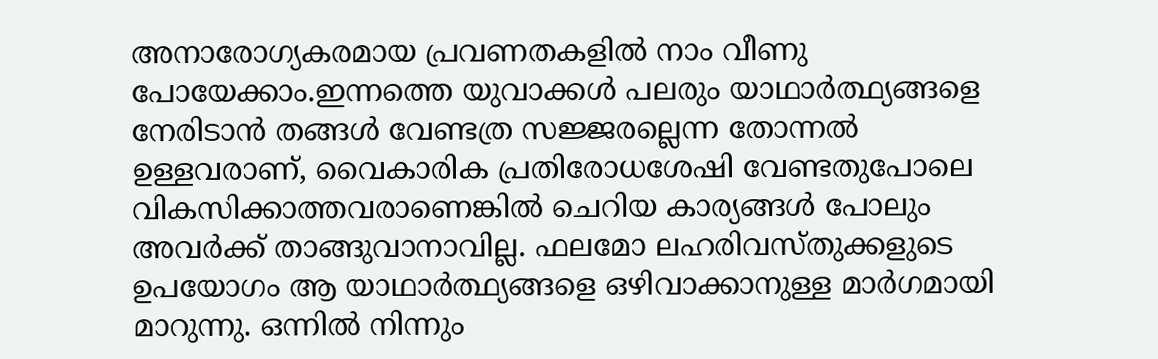അനാരോഗ്യകരമായ പ്രവണതകളിൽ നാം വീണു പോയേക്കാം.ഇന്നത്തെ യുവാക്കൾ പലരും യാഥാർത്ഥ്യങ്ങളെ നേരിടാൻ തങ്ങൾ വേണ്ടത്ര സജ്ജരല്ലെന്ന തോന്നൽ ഉള്ളവരാണ്, വൈകാരിക പ്രതിരോധശേഷി വേണ്ടതുപോലെ വികസിക്കാത്തവരാണെങ്കിൽ ചെറിയ കാര്യങ്ങൾ പോലും അവർക്ക് താങ്ങുവാനാവില്ല. ഫലമോ ലഹരിവസ്തുക്കളുടെ ഉപയോഗം ആ യാഥാർത്ഥ്യങ്ങളെ ഒഴിവാക്കാനുള്ള മാർഗമായി മാറുന്നു. ഒന്നിൽ നിന്നും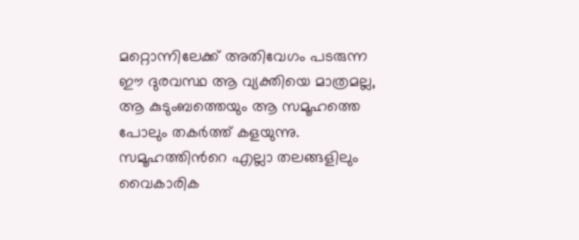മറ്റൊന്നിലേക്ക് അതിവേഗം പടരുന്ന ഈ ദുരവസ്ഥ ആ വ്യക്തിയെ മാത്രമല്ല, ആ കുടുംബത്തെയും ആ സമൂഹത്തെ പോലും തകർത്ത് കളയുന്നു. സമൂഹത്തിൻറെ എല്ലാ തലങ്ങളിലും വൈകാരിക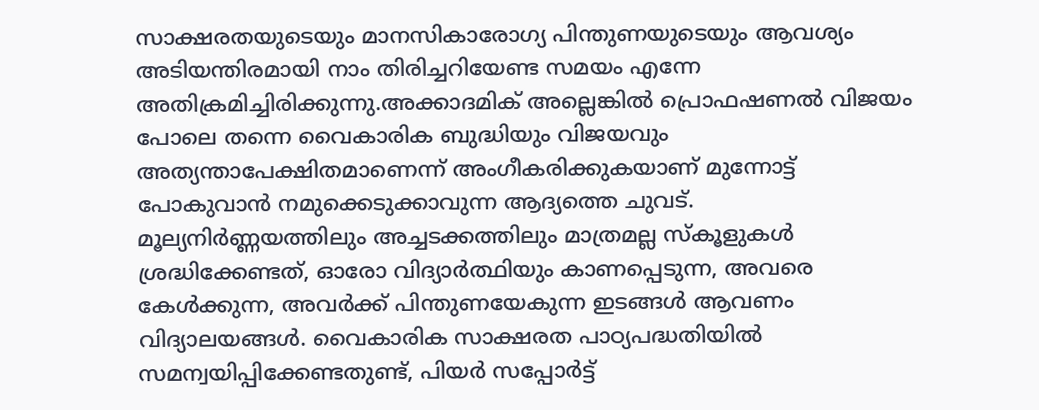സാക്ഷരതയുടെയും മാനസികാരോഗ്യ പിന്തുണയുടെയും ആവശ്യം അടിയന്തിരമായി നാം തിരിച്ചറിയേണ്ട സമയം എന്നേ അതിക്രമിച്ചിരിക്കുന്നു.അക്കാദമിക് അല്ലെങ്കിൽ പ്രൊഫഷണൽ വിജയം പോലെ തന്നെ വൈകാരിക ബുദ്ധിയും വിജയവും അത്യന്താപേക്ഷിതമാണെന്ന് അംഗീകരിക്കുകയാണ് മുന്നോട്ട് പോകുവാൻ നമുക്കെടുക്കാവുന്ന ആദ്യത്തെ ചുവട്. മൂല്യനിർണ്ണയത്തിലും അച്ചടക്കത്തിലും മാത്രമല്ല സ്കൂളുകൾ ശ്രദ്ധിക്കേണ്ടത്, ഓരോ വിദ്യാർത്ഥിയും കാണപ്പെടുന്ന, അവരെ കേൾക്കുന്ന, അവർക്ക് പിന്തുണയേകുന്ന ഇടങ്ങൾ ആവണം വിദ്യാലയങ്ങൾ. വൈകാരിക സാക്ഷരത പാഠ്യപദ്ധതിയിൽ സമന്വയിപ്പിക്കേണ്ടതുണ്ട്, പിയർ സപ്പോർട്ട്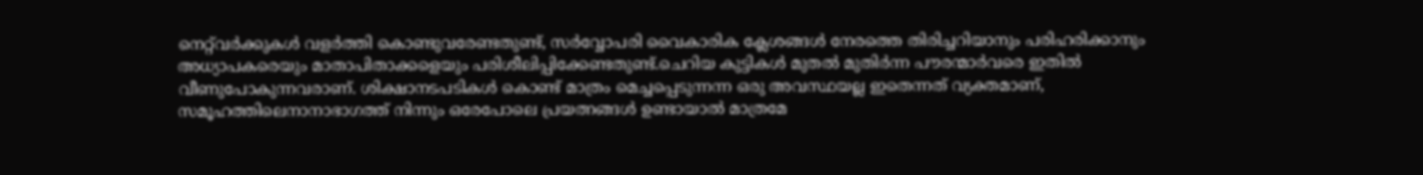നെറ്റ്‌വർക്കുകൾ വളർത്തി കൊണ്ടുവരേണ്ടതുണ്ട്, സർവ്വോപരി വൈകാരിക ക്ലേശങ്ങൾ നേരത്തെ തിരിച്ചറിയാനും പരിഹരിക്കാനും അധ്യാപകരെയും മാതാപിതാക്കളെയും പരിശീലിപ്പിക്കേണ്ടതുണ്ട്.ചെറിയ കുട്ടികൾ മുതൽ മുതിർന്ന പൗരന്മാർവരെ ഇതിൽ വീണുപോകുന്നവരാണ്. ശിക്ഷാനടപടികൾ കൊണ്ട് മാത്രം മെച്ചപ്പെടുന്നന്ന ഒരു അവസ്ഥയല്ല ഇതെന്നത് വ്യക്തമാണ്, സമൂഹത്തിലെനാനാഭാഗത്ത് നിന്നും ഒരേപോലെ പ്രയത്നങ്ങൾ ഉണ്ടായാൽ മാത്രമേ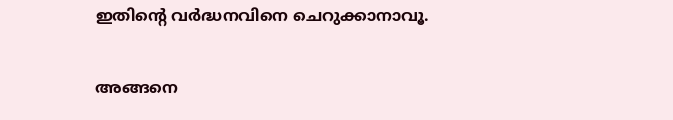ഇതിന്റെ വർദ്ധനവിനെ ചെറുക്കാനാവൂ.

അങ്ങനെ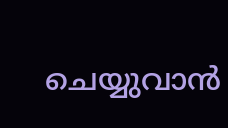ചെയ്യുവാൻ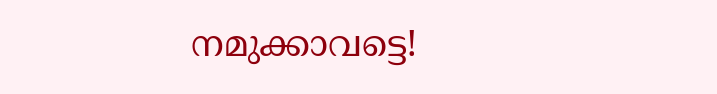നമുക്കാവട്ടെ!